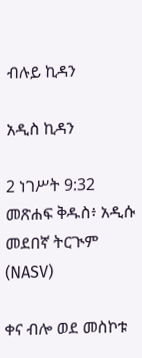ብሉይ ኪዳን

አዲስ ኪዳን

2 ነገሥት 9:32 መጽሐፍ ቅዱስ፥ አዲሱ መደበኛ ትርጒም (NASV)

ቀና ብሎ ወደ መስኮቱ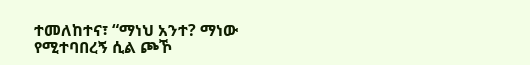ተመለከተና፣ “ማነህ አንተ? ማነው የሚተባበረኝ ሲል ጮኾ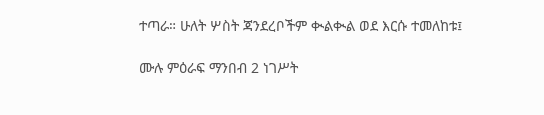ተጣራ። ሁለት ሦስት ጃንደረቦችም ቊልቊል ወደ እርሱ ተመለከቱ፤

ሙሉ ምዕራፍ ማንበብ 2 ነገሥት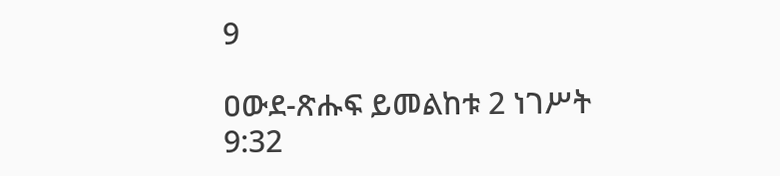9

ዐውደ-ጽሑፍ ይመልከቱ 2 ነገሥት 9:32